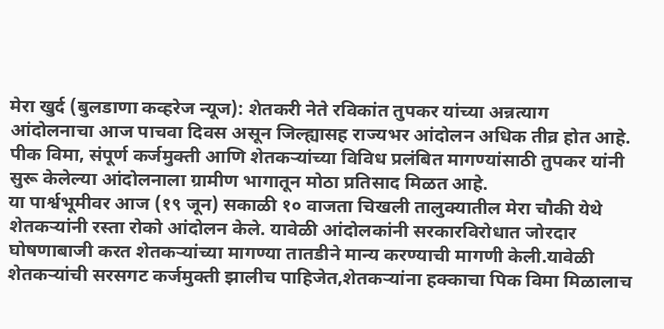मेरा खुर्द (बुलडाणा कव्हरेज न्यूज): शेतकरी नेते रविकांत तुपकर यांच्या अन्नत्याग आंदोलनाचा आज पाचवा दिवस असून जिल्ह्यासह राज्यभर आंदोलन अधिक तीव्र होत आहे. पीक विमा, संपूर्ण कर्जमुक्ती आणि शेतकऱ्यांच्या विविध प्रलंबित मागण्यांसाठी तुपकर यांनी सुरू केलेल्या आंदोलनाला ग्रामीण भागातून मोठा प्रतिसाद मिळत आहे.
या पार्श्वभूमीवर आज (१९ जून) सकाळी १० वाजता चिखली तालुक्यातील मेरा चौकी येथे शेतकऱ्यांनी रस्ता रोको आंदोलन केले. यावेळी आंदोलकांनी सरकारविरोधात जोरदार घोषणाबाजी करत शेतकऱ्यांच्या मागण्या तातडीने मान्य करण्याची मागणी केली.यावेळी शेतकऱ्यांची सरसगट कर्जमुक्ती झालीच पाहिजेत,शेतकऱ्यांना हक्काचा पिक विमा मिळालाच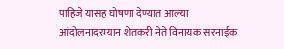पाहिजे यासह घोषणा देण्यात आल्या
आंदोलनादरम्यान शेतकरी नेते विनायक सरनाईक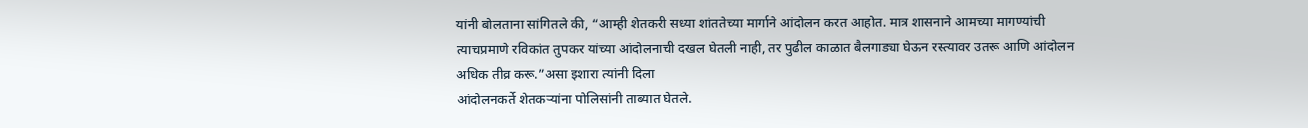यांनी बोलताना सांगितले की, “आम्ही शेतकरी सध्या शांततेच्या मार्गाने आंदोलन करत आहोत. मात्र शासनाने आमच्या मागण्यांची त्याचप्रमाणे रविकांत तुपकर यांच्या आंदोलनाची दखल घेतली नाही, तर पुढील काळात बैलगाड्या घेऊन रस्त्यावर उतरू आणि आंदोलन अधिक तीव्र करू.”असा इशारा त्यांनी दिला
आंदोलनकर्ते शेतकऱ्यांना पोलिसांनी ताब्यात घेतले.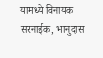यामध्ये विनायक सरनाईक, भानुदास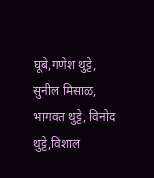घूबे,गणेश थुट्टे, सुनील मिसाळ, भागवत थुट्टे, विनोद थुट्टे,विशाल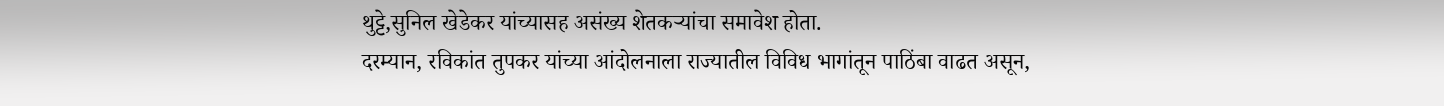थुट्टे,सुनिल खेडेकर यांच्यासह असंख्य शेतकऱ्यांचा समावेश होता.
दरम्यान, रविकांत तुपकर यांच्या आंदोलनाला राज्यातील विविध भागांतून पाठिंबा वाढत असून,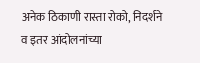अनेक ठिकाणी रास्ता रोको, निदर्शने व इतर आंदोलनांच्या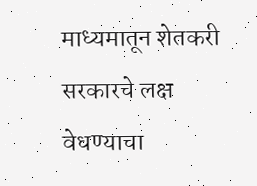माध्यमातून शेतकरी सरकारचे लक्ष वेधण्याचा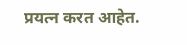प्रयत्न करत आहेत.